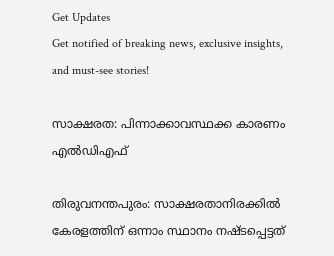Get Updates
Get notified of breaking news, exclusive insights, and must-see stories!

സാക്ഷരത: പിന്നാക്കാവസ്ഥക്ക കാരണം എല്‍ഡിഎഫ്

തിരുവനന്തപുരം: സാക്ഷരതാനിരക്കില്‍ കേരളത്തിന് ഒന്നാം സ്ഥാനം നഷ്ടപ്പെട്ടത്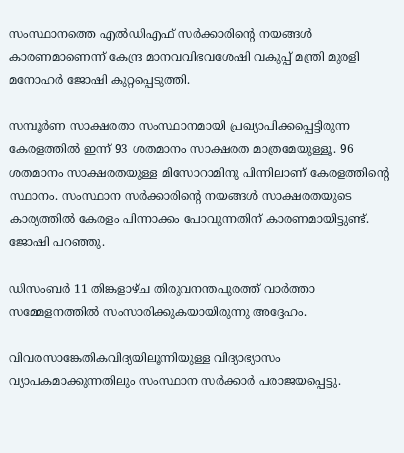സംസ്ഥാനത്തെ എല്‍ഡിഎഫ് സര്‍ക്കാരിന്റെ നയങ്ങള്‍ കാരണമാണെന്ന് കേന്ദ്ര മാനവവിഭവശേഷി വകുപ്പ് മന്ത്രി മുരളി മനോഹര്‍ ജോഷി കുറ്റപ്പെടുത്തി.

സമ്പൂര്‍ണ സാക്ഷരതാ സംസ്ഥാനമായി പ്രഖ്യാപിക്കപ്പെട്ടിരുന്ന കേരളത്തില്‍ ഇന്ന് 93 ശതമാനം സാക്ഷരത മാത്രമേയുള്ളൂ. 96 ശതമാനം സാക്ഷരതയുള്ള മിസോറാമിനു പിന്നിലാണ് കേരളത്തിന്റെ സ്ഥാനം. സംസ്ഥാന സര്‍ക്കാരിന്റെ നയങ്ങള്‍ സാക്ഷരതയുടെ കാര്യത്തില്‍ കേരളം പിന്നാക്കം പോവുന്നതിന് കാരണമായിട്ടുണ്ട്. ജോഷി പറഞ്ഞു.

ഡിസംബര്‍ 11 തിങ്കളാഴ്ച തിരുവനന്തപുരത്ത് വാര്‍ത്താ സമ്മേളനത്തില്‍ സംസാരിക്കുകയായിരുന്നു അദ്ദേഹം.

വിവരസാങ്കേതികവിദ്യയിലൂന്നിയുള്ള വിദ്യാഭ്യാസം വ്യാപകമാക്കുന്നതിലും സംസ്ഥാന സര്‍ക്കാര്‍ പരാജയപ്പെട്ടു.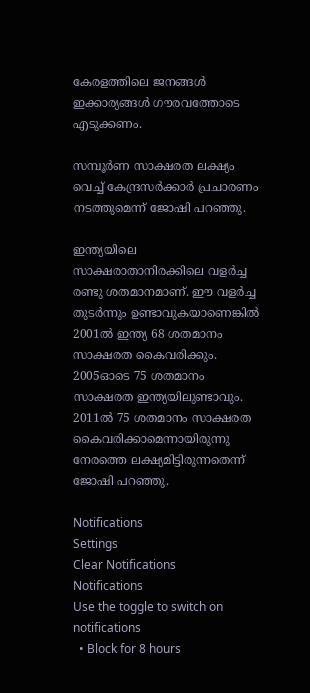കേരളത്തിലെ ജനങ്ങള്‍ ഇക്കാര്യങ്ങള്‍ ഗൗരവത്തോടെ എടുക്കണം.

സമ്പൂര്‍ണ സാക്ഷരത ലക്ഷ്യം വെച്ച് കേന്ദ്രസര്‍ക്കാര്‍ പ്രചാരണം നടത്തുമെന്ന് ജോഷി പറഞ്ഞു.

ഇന്ത്യയിലെ സാക്ഷരാതാനിരക്കിലെ വളര്‍ച്ച രണ്ടു ശതമാനമാണ്. ഈ വളര്‍ച്ച തുടര്‍ന്നും ഉണ്ടാവുകയാണെങ്കില്‍ 2001ല്‍ ഇന്ത്യ 68 ശതമാനം സാക്ഷരത കൈവരിക്കും. 2005ഓടെ 75 ശതമാനം സാക്ഷരത ഇന്ത്യയിലുണ്ടാവും. 2011ല്‍ 75 ശതമാനം സാക്ഷരത കൈവരിക്കാമെന്നായിരുന്നു നേരത്തെ ലക്ഷ്യമിട്ടിരുന്നതെന്ന് ജോഷി പറഞ്ഞു.

Notifications
Settings
Clear Notifications
Notifications
Use the toggle to switch on notifications
  • Block for 8 hours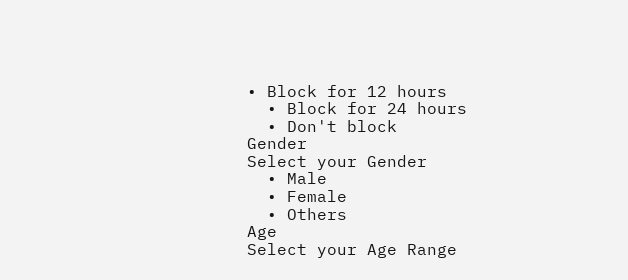• Block for 12 hours
  • Block for 24 hours
  • Don't block
Gender
Select your Gender
  • Male
  • Female
  • Others
Age
Select your Age Range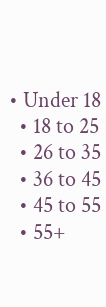• Under 18
  • 18 to 25
  • 26 to 35
  • 36 to 45
  • 45 to 55
  • 55+